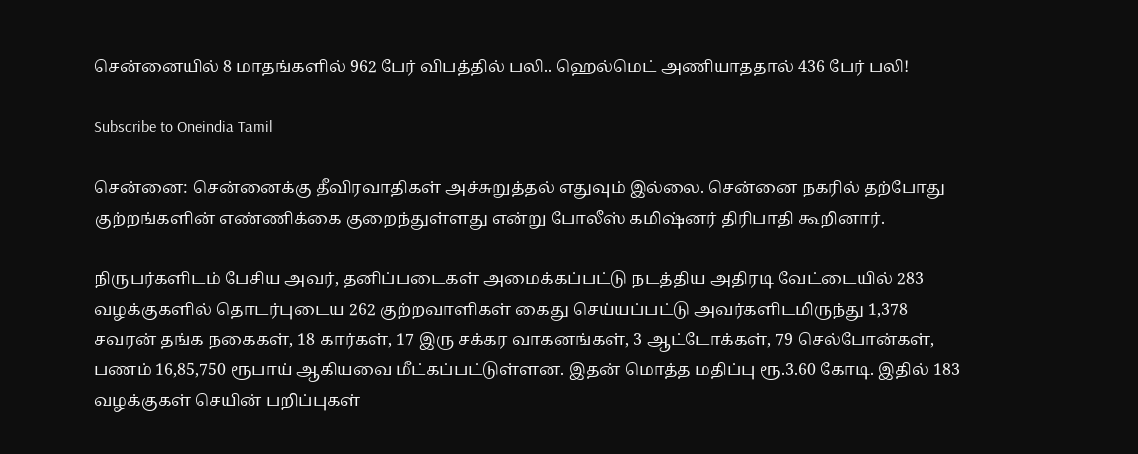சென்னையில் 8 மாதங்களில் 962 பேர் விபத்தில் பலி.. ஹெல்மெட் அணியாததால் 436 பேர் பலி!

Subscribe to Oneindia Tamil

சென்னை: சென்னைக்கு தீவிரவாதிகள் அச்சுறுத்தல் எதுவும் இல்லை. சென்னை நகரில் தற்போது குற்றங்களின் எண்ணிக்கை குறைந்துள்ளது என்று போலீஸ் கமிஷ்னர் திரிபாதி கூறினார்.

நிருபர்களிடம் பேசிய அவர், தனிப்படைகள் அமைக்கப்பட்டு நடத்திய அதிரடி வேட்டையில் 283 வழக்குகளில் தொடர்புடைய 262 குற்றவாளிகள் கைது செய்யப்பட்டு அவர்களிடமிருந்து 1,378 சவரன் தங்க நகைகள், 18 கார்கள், 17 இரு சக்கர வாகனங்கள், 3 ஆட்டோக்கள், 79 செல்போன்கள், பணம் 16,85,750 ரூபாய் ஆகியவை மீட்கப்பட்டுள்ளன. இதன் மொத்த மதிப்பு ரூ.3.60 கோடி. இதில் 183 வழக்குகள் செயின் பறிப்புகள்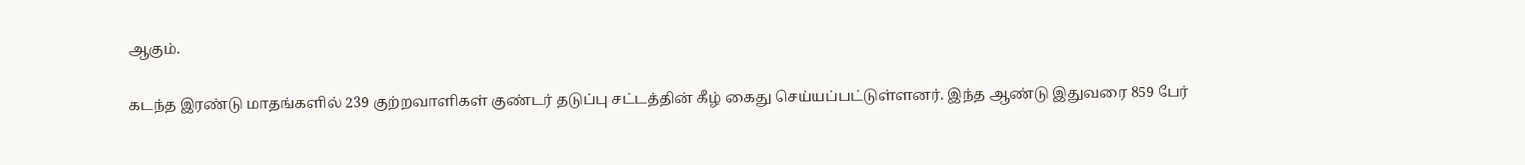ஆகும்.

கடந்த இரண்டு மாதங்களில் 239 குற்றவாளிகள் குண்டர் தடுப்பு சட்டத்தின் கீழ் கைது செய்யப்பட்டுள்ளனர். இந்த ஆண்டு இதுவரை 859 பேர்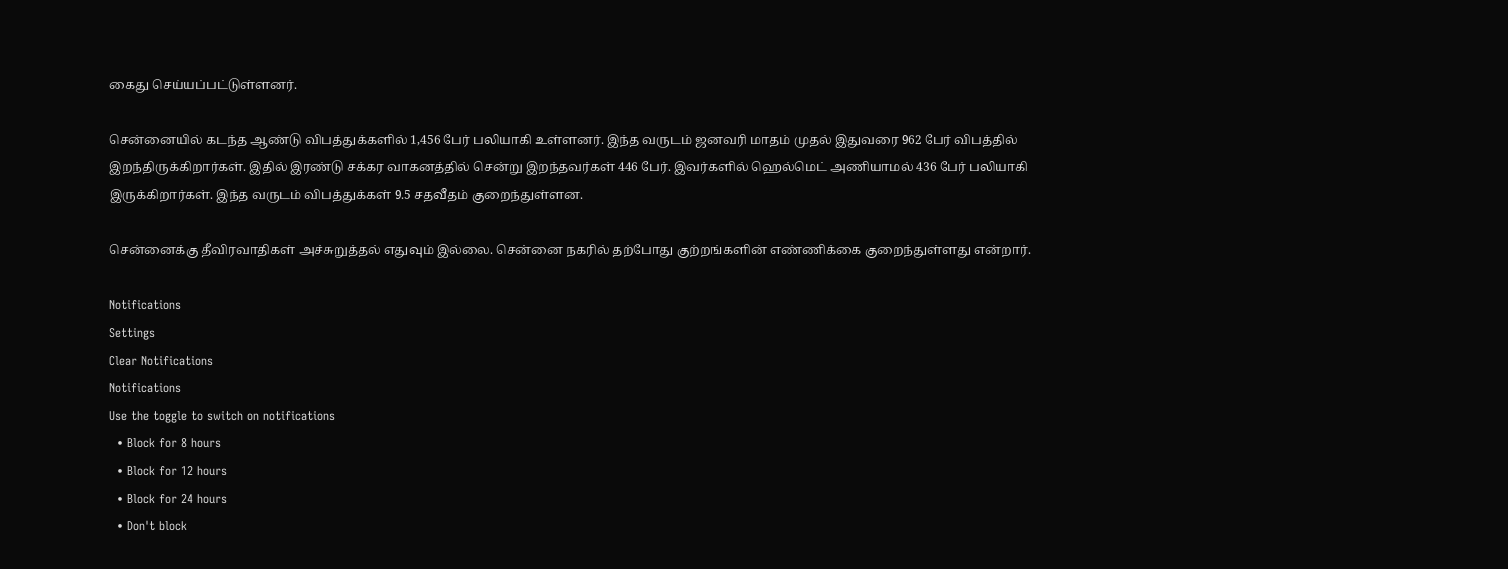கைது செய்யப்பட்டுள்ளனர்.

சென்னையில் கடந்த ஆண்டு விபத்துக்களில் 1,456 பேர் பலியாகி உள்ளனர். இந்த வருடம் ஜனவரி மாதம் முதல் இதுவரை 962 பேர் விபத்தில் இறந்திருக்கிறார்கள். இதில் இரண்டு சக்கர வாகனத்தில் சென்று இறந்தவர்கள் 446 பேர். இவர்களில் ஹெல்மெட் அணியாமல் 436 பேர் பலியாகி இருக்கிறார்கள். இந்த வருடம் விபத்துக்கள் 9.5 சதவீதம் குறைந்துள்ளன.

சென்னைக்கு தீவிரவாதிகள் அச்சுறுத்தல் எதுவும் இல்லை. சென்னை நகரில் தற்போது குற்றங்களின் எண்ணிக்கை குறைந்துள்ளது என்றார்.

Notifications
Settings
Clear Notifications
Notifications
Use the toggle to switch on notifications
  • Block for 8 hours
  • Block for 12 hours
  • Block for 24 hours
  • Don't block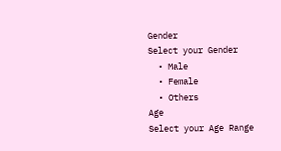Gender
Select your Gender
  • Male
  • Female
  • Others
Age
Select your Age Range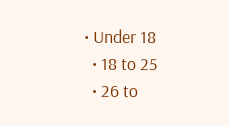• Under 18
  • 18 to 25
  • 26 to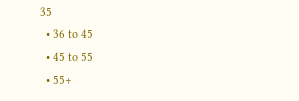35
  • 36 to 45
  • 45 to 55
  • 55+